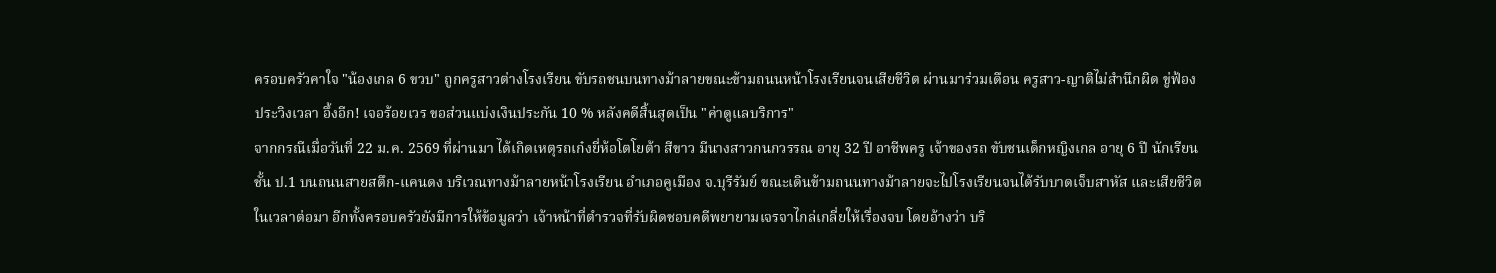ครอบครัวคาใจ "น้องเกล 6 ขวบ" ถูกครูสาวต่างโรงเรียน ขับรถชนบนทางม้าลายขณะข้ามถนนหน้าโรงเรียนจนเสียชีวิต ผ่านมาร่วมเดือน ครูสาว-ญาติไม่สำนึกผิด ขู่ฟ้อง ประวิงเวลา อึ้งอีก! เจอร้อยเวร ขอส่วนแบ่งเงินประกัน 10 % หลังคดีสิ้นสุดเป็น "ค่าดูแลบริการ"
จากกรณีเมื่อวันที่ 22 ม.ค. 2569 ที่ผ่านมา ได้เกิดเหตุรถเก๋งยี่ห้อโตโยต้า สีขาว มีนางสาวกนกวรรณ อายุ 32 ปี อาชีพครู เจ้าของรถ ขับชนเด็กหญิงเกล อายุ 6 ปี นักเรียนชั้น ป.1 บนถนนสายสตึก-แคนดง บริเวณทางม้าลายหน้าโรงเรียน อำเภอคูเมือง จ.บุรีรัมย์ ขณะเดินข้ามถนนทางม้าลายจะไปโรงเรียนจนได้รับบาดเจ็บสาหัส และเสียชีวิตในเวลาต่อมา อีกทั้งครอบครัวยังมีการให้ข้อมูลว่า เจ้าหน้าที่ตำรวจที่รับผิดชอบคดีพยายามเจรจาไกล่เกลี่ยให้เรื่องจบ โดยอ้างว่า บริ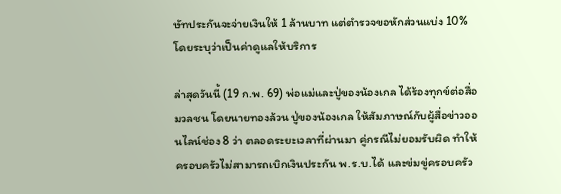ษัทประกันจะจ่ายเงินให้ 1 ล้านบาท แต่ตำรวจขอหักส่วนแบ่ง 10% โดยระบุว่าเป็นค่าดูแลให้บริการ

ล่าสุดวันนี้ (19 ก.พ. 69) พ่อแม่และปู่ของน้องเกล ได้ร้องทุกข์ต่อสื่อมวลชน โดยนายทองล้วน ปู่ของน้องเกล ให้สัมภาษณ์กับผู้สื่อข่าวออนไลน์ช่อง 8 ว่า ตลอดระยะเวลาที่ผ่านมา คู่กรณีไม่ยอมรับผิด ทำให้ครอบครัวไม่สามารถเบิกเงินประกัน พ.ร.บ.ได้ และข่มขู่ครอบครัว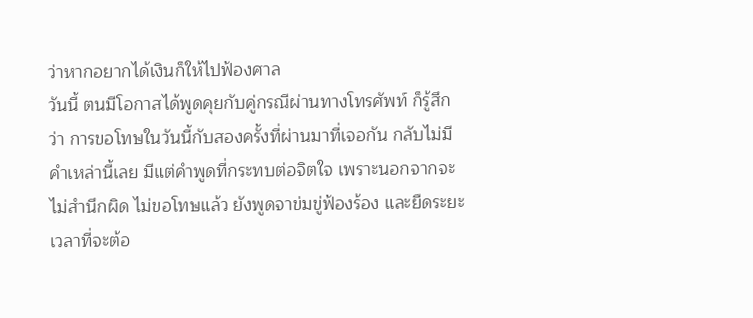ว่าหากอยากได้เงินก็ให้ไปฟ้องศาล
วันนี้ ตนมีโอกาสได้พูดคุยกับคู่กรณีผ่านทางโทรศัพท์ ก็รู้สึกว่า การขอโทษในวันนี้กับสองครั้งที่ผ่านมาที่เจอกัน กลับไม่มีคำเหล่านี้เลย มีแต่คำพูดที่กระทบต่อจิตใจ เพราะนอกจากจะไม่สำนึกผิด ไม่ขอโทษแล้ว ยังพูดจาข่มขู่ฟ้องร้อง และยืดระยะเวลาที่จะต้อ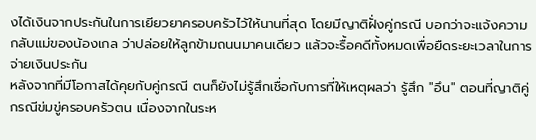งได้เงินจากประกันในการเยียวยาครอบครัวไว้ให้นานที่สุด โดยมีญาติฝั่งคู่กรณี บอกว่าจะแจ้งความกลับแม่ของน้องเกล ว่าปล่อยให้ลูกข้ามถนนมาคนเดียว แล้วจะรื้อคดีทั้งหมดเพื่อยืดระยะเวลาในการจ่ายเงินประกัน
หลังจากที่มีโอกาสได้คุยกับคู่กรณี ตนก็ยังไม่รู้สึกเชื่อกับการที่ให้เหตุผลว่า รู้สึก "อึน" ตอนที่ญาติคู่กรณีข่มขู่ครอบครัวตน เนื่องจากในระห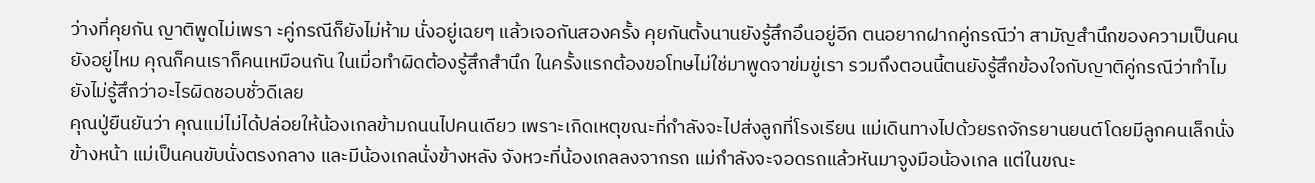ว่างที่คุยกัน ญาติพูดไม่เพรา ะคู่กรณีก็ยังไม่ห้าม นั่งอยู่เฉยๆ แล้วเจอกันสองครั้ง คุยกันตั้งนานยังรู้สึกอึนอยู่อีก ตนอยากฝากคู่กรณีว่า สามัญสำนึกของความเป็นคนยังอยู่ไหม คุณก็คนเราก็คนเหมือนกัน ในเมื่อทำผิดต้องรู้สึกสำนึก ในครั้งแรกต้องขอโทษไม่ใช่มาพูดจาข่มขู่เรา รวมถึงตอนนี้ตนยังรู้สึกข้องใจกับญาติคู่กรณีว่าทำไมยังไม่รู้สึกว่าอะไรผิดชอบชั่วดีเลย
คุณปู่ยืนยันว่า คุณแม่ไม่ได้ปล่อยให้น้องเกลข้ามถนนไปคนเดียว เพราะเกิดเหตุขณะที่กำลังจะไปส่งลูกที่โรงเรียน แม่เดินทางไปด้วยรถจักรยานยนต์โดยมีลูกคนเล็กนั่งข้างหน้า แม่เป็นคนขับนั่งตรงกลาง และมีน้องเกลนั่งข้างหลัง จังหวะที่น้องเกลลงจากรถ แม่กำลังจะจอดรถแล้วหันมาจูงมือน้องเกล แต่ในขณะ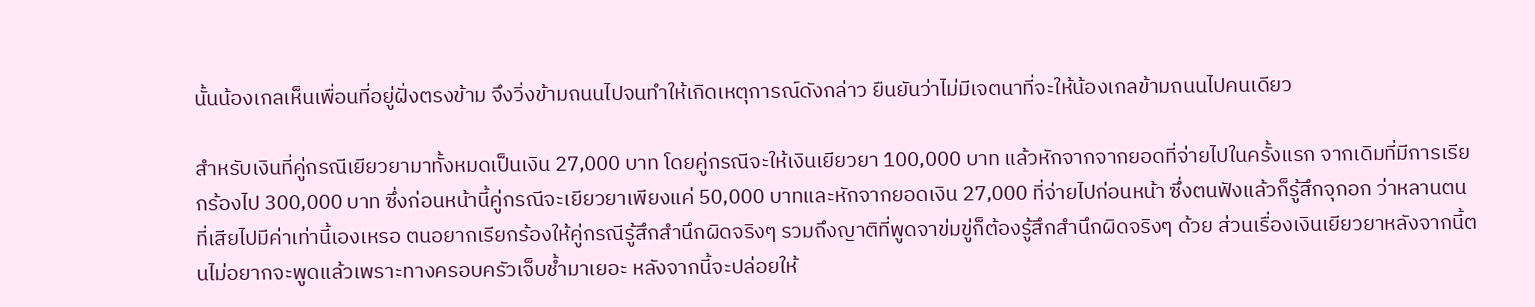นั้นน้องเกลเห็นเพื่อนที่อยู่ฝั่งตรงข้าม จึงวิ่งข้ามถนนไปจนทำให้เกิดเหตุการณ์ดังกล่าว ยืนยันว่าไม่มีเจตนาที่จะให้น้องเกลข้ามถนนไปคนเดียว

สำหรับเงินที่คู่กรณีเยียวยามาทั้งหมดเป็นเงิน 27,000 บาท โดยคู่กรณีจะให้เงินเยียวยา 100,000 บาท แล้วหักจากจากยอดที่จ่ายไปในครั้งแรก จากเดิมที่มีการเรียกร้องไป 300,000 บาท ซึ่งก่อนหน้านี้คู่กรณีจะเยียวยาเพียงแค่ 50,000 บาทและหักจากยอดเงิน 27,000 ที่จ่ายไปก่อนหน้า ซึ่งตนฟังแล้วก็รู้สึกจุกอก ว่าหลานตนที่เสียไปมีค่าเท่านี้เองเหรอ ตนอยากเรียกร้องให้คู่กรณีรู้สึกสำนึกผิดจริงๆ รวมถึงญาติที่พูดจาข่มขู่ก็ต้องรู้สึกสำนึกผิดจริงๆ ด้วย ส่วนเรื่องเงินเยียวยาหลังจากนี้ตนไม่อยากจะพูดแล้วเพราะทางครอบครัวเจ็บช้ำมาเยอะ หลังจากนี้จะปล่อยให้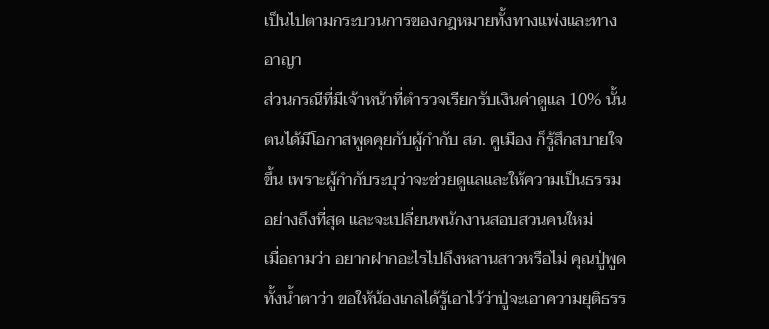เป็นไปตามกระบวนการของกฎหมายทั้งทางแพ่งและทางอาญา
ส่วนกรณีที่มีเจ้าหน้าที่ตำรวจเรียกรับเงินค่าดูแล 10% นั้น ตนได้มีโอกาสพูดคุยกับผู้กำกับ สภ. คูเมือง ก็รู้สึกสบายใจขึ้น เพราะผู้กำกับระบุว่าจะช่วยดูแลและให้ความเป็นธรรมอย่างถึงที่สุด และจะเปลี่ยนพนักงานสอบสวนคนใหม่
เมื่อถามว่า อยากฝากอะไรไปถึงหลานสาวหรือไม่ คุณปู่พูดทั้งน้ำตาว่า ขอให้น้องเกลได้รู้เอาไว้ว่าปู่จะเอาความยุติธรร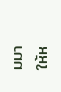มมาให้ห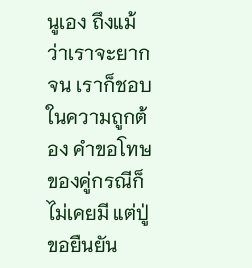นูเอง ถึงแม้ว่าเราจะยากจน เราก็ชอบในความถูกต้อง คำขอโทษของคู่กรณีก็ไม่เคยมี แต่ปู่ขอยืนยัน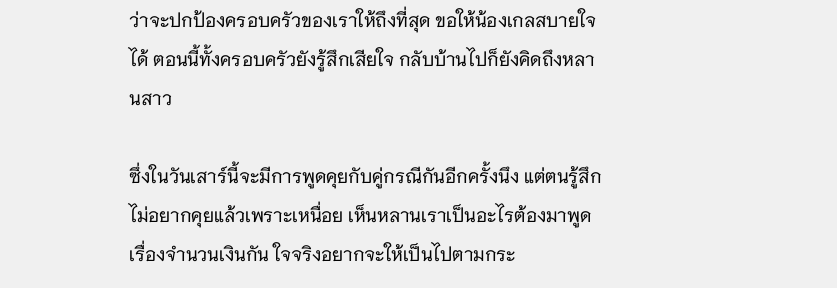ว่าจะปกป้องครอบครัวของเราให้ถึงที่สุด ขอให้น้องเกลสบายใจได้ ตอนนี้ทั้งครอบครัวยังรู้สึกเสียใจ กลับบ้านไปก็ยังคิดถึงหลานสาว

ซึ่งในวันเสาร์นี้จะมีการพูดคุยกับคู่กรณีกันอีกครั้งนึง แต่ตนรู้สึกไม่อยากคุยแล้วเพราะเหนื่อย เห็นหลานเราเป็นอะไรต้องมาพูดเรื่องจำนวนเงินกัน ใจจริงอยากจะให้เป็นไปตามกระ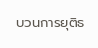บวนการยุติธ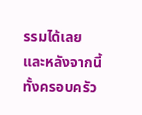รรมได้เลย และหลังจากนี้ทั้งครอบครัว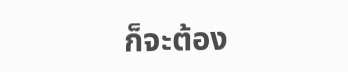ก็จะต้อง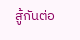สู้กันต่อ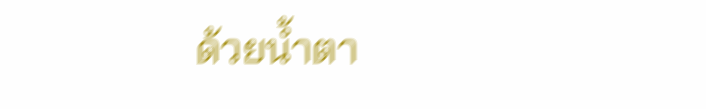ด้วยน้ำตา